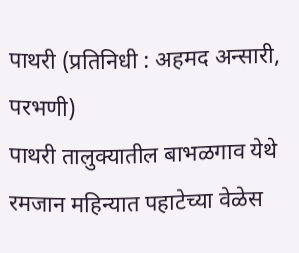पाथरी (प्रतिनिधी : अहमद अन्सारी, परभणी)
पाथरी तालुक्यातील बाभळगाव येथे रमजान महिन्यात पहाटेच्या वेळेस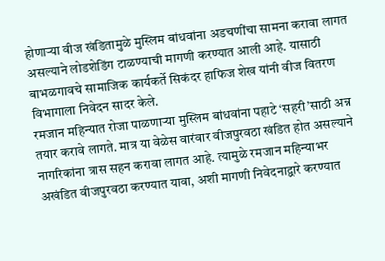होणाऱ्या वीज खंडितामुळे मुस्लिम बांधवांना अडचणींचा सामना करावा लागत असल्याने लोडशेडिंग टाळण्याची मागणी करण्यात आली आहे. यासाठी बाभळगावचे सामाजिक कार्यकर्ते सिकंदर हाफिज शेख यांनी वीज वितरण विभागाला निवेदन सादर केले.
रमजान महिन्यात रोजा पाळणाऱ्या मुस्लिम बांधवांना पहाटे ‘सहरी’साठी अन्न तयार करावे लागते. मात्र या वेळेस वारंवार वीजपुरवठा खंडित होत असल्याने नागरिकांना त्रास सहन करावा लागत आहे. त्यामुळे रमजान महिन्याभर अखंडित वीजपुरवठा करण्यात यावा, अशी मागणी निवेदनाद्वारे करण्यात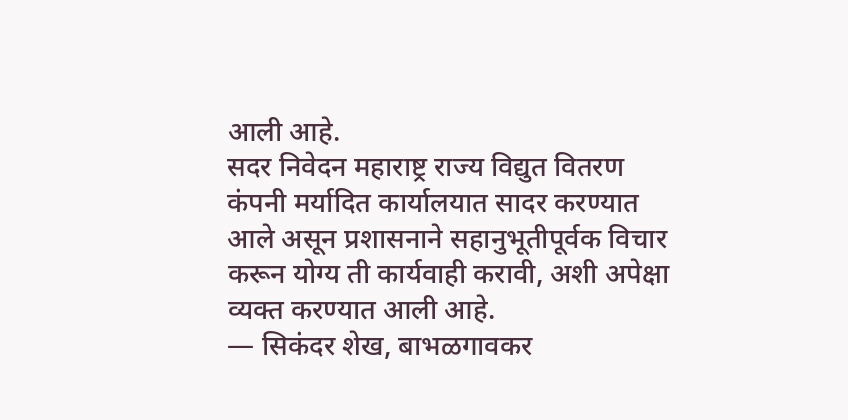आली आहे.
सदर निवेदन महाराष्ट्र राज्य विद्युत वितरण कंपनी मर्यादित कार्यालयात सादर करण्यात आले असून प्रशासनाने सहानुभूतीपूर्वक विचार करून योग्य ती कार्यवाही करावी, अशी अपेक्षा व्यक्त करण्यात आली आहे.
— सिकंदर शेख, बाभळगावकर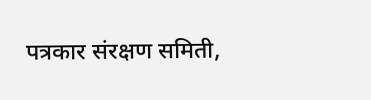पत्रकार संरक्षण समिती,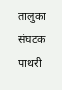तालुका संघटक पाथरी